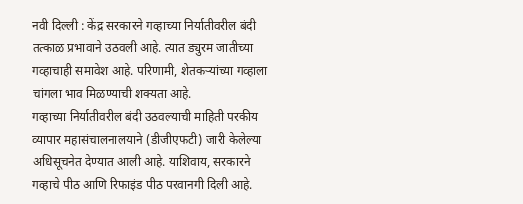नवी दिल्ली : केंद्र सरकारने गव्हाच्या निर्यातीवरील बंदी तत्काळ प्रभावाने उठवली आहे. त्यात ड्युरम जातीच्या गव्हाचाही समावेश आहे. परिणामी, शेतकऱ्यांच्या गव्हाला चांगला भाव मिळण्याची शक्यता आहे.
गव्हाच्या निर्यातीवरील बंदी उठवल्याची माहिती परकीय व्यापार महासंचालनालयाने (डीजीएफटी) जारी केलेल्या अधिसूचनेत देण्यात आली आहे. याशिवाय, सरकारने गव्हाचे पीठ आणि रिफाइंड पीठ परवानगी दिली आहे.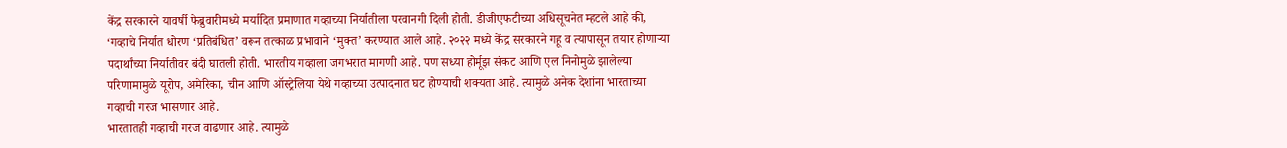केंद्र सरकारने यावर्षी फेब्रुवारीमध्ये मर्यादित प्रमाणात गव्हाच्या निर्यातीला परवानगी दिली होती. डीजीएफटीच्या अधिसूचनेत म्हटले आहे की, ‘गव्हाचे निर्यात धोरण ‘प्रतिबंधित’ वरून तत्काळ प्रभावाने ‘मुक्त’ करण्यात आले आहे. २०२२ मध्ये केंद्र सरकारने गहू व त्यापासून तयार होणाऱ्या पदार्थांच्या निर्यातीवर बंदी घातली होती. भारतीय गव्हाला जगभरात मागणी आहे. पण सध्या होर्मूझ संकट आणि एल निनोमुळे झालेल्या परिणामामुळे यूरोप, अमेरिका, चीन आणि ऑस्ट्रेलिया येथे गव्हाच्या उत्पादनात घट होण्याची शक्यता आहे. त्यामुळे अनेक देशांना भारताच्या गव्हाची गरज भासणार आहे.
भारतातही गव्हाची गरज वाढणार आहे. त्यामुळे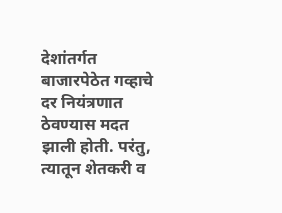देशांतर्गत बाजारपेठेत गव्हाचे दर नियंत्रणात ठेवण्यास मदत झाली होती. परंतु, त्यातून शेतकरी व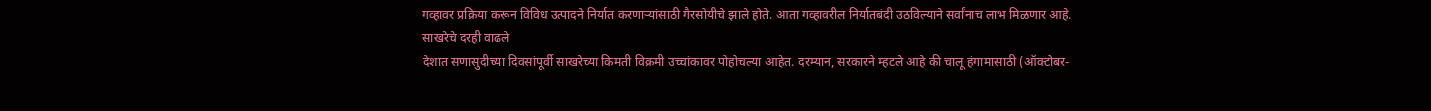गव्हावर प्रक्रिया करून विविध उत्पादने निर्यात करणाऱ्यांसाठी गैरसोयीचे झाले होते. आता गव्हावरील निर्यातबंदी उठविल्याने सर्वांनाच लाभ मिळणार आहे.
साखरेचे दरही वाढले
देशात सणासुदीच्या दिवसांपूर्वी साखरेच्या किमती विक्रमी उच्चांकावर पोहोचल्या आहेत. दरम्यान, सरकारने म्हटले आहे की चालू हंगामासाठी (ऑक्टोबर-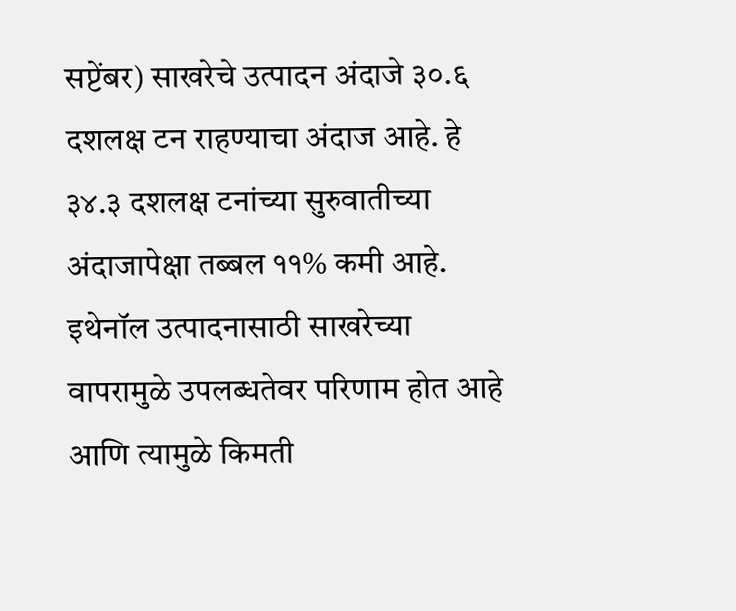सप्टेंबर) साखरेचे उत्पादन अंदाजे ३०.६ दशलक्ष टन राहण्याचा अंदाज आहे. हे ३४.३ दशलक्ष टनांच्या सुरुवातीच्या अंदाजापेक्षा तब्बल ११% कमी आहे. इथेनॉल उत्पादनासाठी साखरेच्या वापरामुळे उपलब्धतेवर परिणाम होत आहे आणि त्यामुळे किमती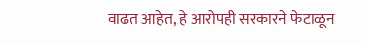वाढत आहेत, हे आरोपही सरकारने फेटाळून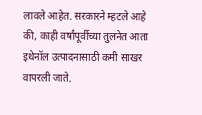लावले आहेत. सरकारने म्हटले आहे की, काही वर्षांपूर्वीच्या तुलनेत आता इथेनॉल उत्पादनासाठी कमी साखर वापरली जाते.